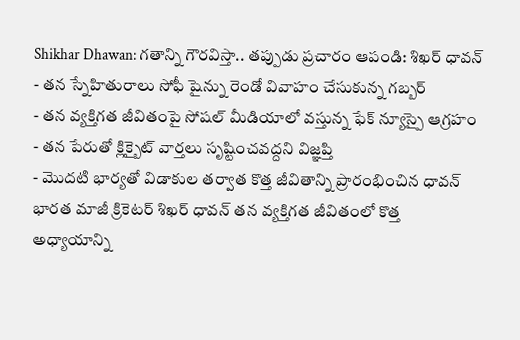Shikhar Dhawan: గతాన్ని గౌరవిస్తా.. తప్పుడు ప్రచారం ఆపండి: శిఖర్ ధావన్
- తన స్నేహితురాలు సోఫీ షైన్ను రెండో వివాహం చేసుకున్న గబ్బర్
- తన వ్యక్తిగత జీవితంపై సోషల్ మీడియాలో వస్తున్న ఫేక్ న్యూస్పై ఆగ్రహం
- తన పేరుతో క్లిక్బైట్ వార్తలు సృష్టించవద్దని విజ్ఞప్తి
- మొదటి భార్యతో విడాకుల తర్వాత కొత్త జీవితాన్ని ప్రారంభించిన ధావన్
భారత మాజీ క్రికెటర్ శిఖర్ ధావన్ తన వ్యక్తిగత జీవితంలో కొత్త అధ్యాయాన్ని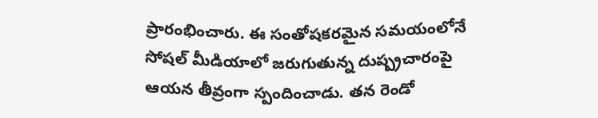ప్రారంభించారు. ఈ సంతోషకరమైన సమయంలోనే సోషల్ మీడియాలో జరుగుతున్న దుష్ప్రచారంపై ఆయన తీవ్రంగా స్పందించాడు. తన రెండో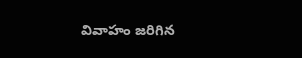వివాహం జరిగిన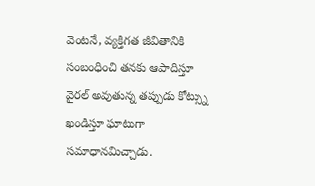వెంటనే, వ్యక్తిగత జీవితానికి సంబంధించి తనకు ఆపాదిస్తూ వైరల్ అవుతున్న తప్పుడు కోట్స్ను ఖండిస్తూ ఘాటుగా సమాధానమిచ్చాడు.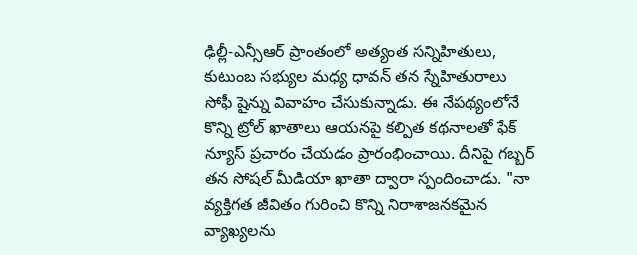ఢిల్లీ-ఎన్సీఆర్ ప్రాంతంలో అత్యంత సన్నిహితులు, కుటుంబ సభ్యుల మధ్య ధావన్ తన స్నేహితురాలు సోఫీ షైన్ను వివాహం చేసుకున్నాడు. ఈ నేపథ్యంలోనే కొన్ని ట్రోల్ ఖాతాలు ఆయనపై కల్పిత కథనాలతో ఫేక్ న్యూస్ ప్రచారం చేయడం ప్రారంభించాయి. దీనిపై గబ్బర్ తన సోషల్ మీడియా ఖాతా ద్వారా స్పందించాడు. "నా వ్యక్తిగత జీవితం గురించి కొన్ని నిరాశాజనకమైన వ్యాఖ్యలను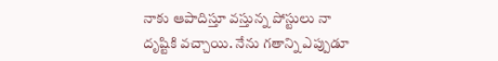నాకు ఆపాదిస్తూ వస్తున్న పోస్టులు నా దృష్టికి వచ్చాయి. నేను గతాన్ని ఎప్పుడూ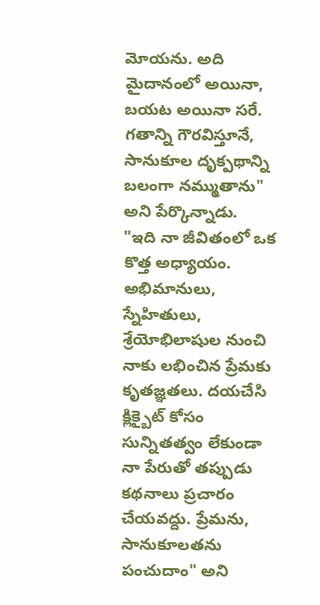మోయను. అది మైదానంలో అయినా, బయట అయినా సరే. గతాన్ని గౌరవిస్తూనే, సానుకూల దృక్పథాన్ని బలంగా నమ్ముతాను" అని పేర్కొన్నాడు.
"ఇది నా జీవితంలో ఒక కొత్త అధ్యాయం. అభిమానులు, స్నేహితులు, శ్రేయోభిలాషుల నుంచి నాకు లభించిన ప్రేమకు కృతజ్ఞతలు. దయచేసి క్లిక్బైట్ కోసం సున్నితత్వం లేకుండా నా పేరుతో తప్పుడు కథనాలు ప్రచారం చేయవద్దు. ప్రేమను, సానుకూలతను పంచుదాం" అని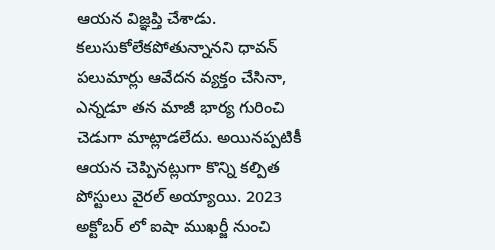ఆయన విజ్ఞప్తి చేశాడు.
కలుసుకోలేకపోతున్నానని ధావన్ పలుమార్లు ఆవేదన వ్యక్తం చేసినా, ఎన్నడూ తన మాజీ భార్య గురించి చెడుగా మాట్లాడలేదు. అయినప్పటికీ ఆయన చెప్పినట్లుగా కొన్ని కల్పిత పోస్టులు వైరల్ అయ్యాయి. 2023 అక్టోబర్ లో ఐషా ముఖర్జీ నుంచి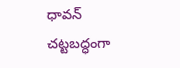ధావన్ చట్టబద్ధంగా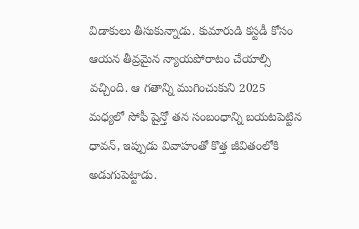విడాకులు తీసుకున్నాడు. కుమారుడి కస్టడీ కోసం ఆయన తీవ్రమైన న్యాయపోరాటం చేయాల్సి వచ్చింది. ఆ గతాన్ని ముగించుకుని 2025 మధ్యలో సోఫీ షైన్తో తన సంబంధాన్ని బయటపెట్టిన ధావన్, ఇప్పుడు వివాహంతో కొత్త జీవితంలోకి అడుగుపెట్టాడు.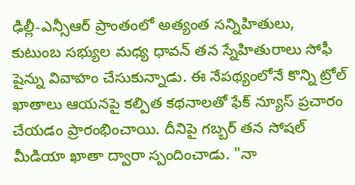ఢిల్లీ-ఎన్సీఆర్ ప్రాంతంలో అత్యంత సన్నిహితులు, కుటుంబ సభ్యుల మధ్య ధావన్ తన స్నేహితురాలు సోఫీ షైన్ను వివాహం చేసుకున్నాడు. ఈ నేపథ్యంలోనే కొన్ని ట్రోల్ ఖాతాలు ఆయనపై కల్పిత కథనాలతో ఫేక్ న్యూస్ ప్రచారం చేయడం ప్రారంభించాయి. దీనిపై గబ్బర్ తన సోషల్ మీడియా ఖాతా ద్వారా స్పందించాడు. "నా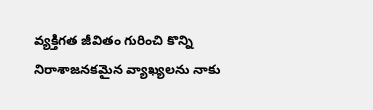వ్యక్తిగత జీవితం గురించి కొన్ని నిరాశాజనకమైన వ్యాఖ్యలను నాకు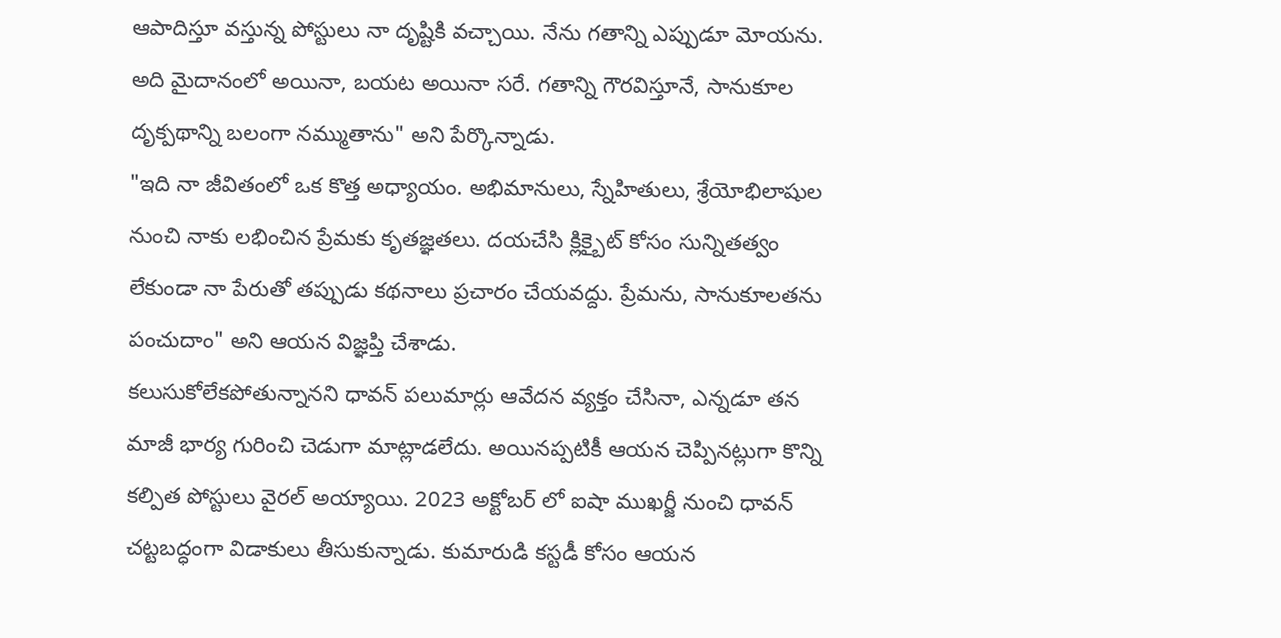ఆపాదిస్తూ వస్తున్న పోస్టులు నా దృష్టికి వచ్చాయి. నేను గతాన్ని ఎప్పుడూ మోయను. అది మైదానంలో అయినా, బయట అయినా సరే. గతాన్ని గౌరవిస్తూనే, సానుకూల దృక్పథాన్ని బలంగా నమ్ముతాను" అని పేర్కొన్నాడు.
"ఇది నా జీవితంలో ఒక కొత్త అధ్యాయం. అభిమానులు, స్నేహితులు, శ్రేయోభిలాషుల నుంచి నాకు లభించిన ప్రేమకు కృతజ్ఞతలు. దయచేసి క్లిక్బైట్ కోసం సున్నితత్వం లేకుండా నా పేరుతో తప్పుడు కథనాలు ప్రచారం చేయవద్దు. ప్రేమను, సానుకూలతను పంచుదాం" అని ఆయన విజ్ఞప్తి చేశాడు.
కలుసుకోలేకపోతున్నానని ధావన్ పలుమార్లు ఆవేదన వ్యక్తం చేసినా, ఎన్నడూ తన మాజీ భార్య గురించి చెడుగా మాట్లాడలేదు. అయినప్పటికీ ఆయన చెప్పినట్లుగా కొన్ని కల్పిత పోస్టులు వైరల్ అయ్యాయి. 2023 అక్టోబర్ లో ఐషా ముఖర్జీ నుంచి ధావన్ చట్టబద్ధంగా విడాకులు తీసుకున్నాడు. కుమారుడి కస్టడీ కోసం ఆయన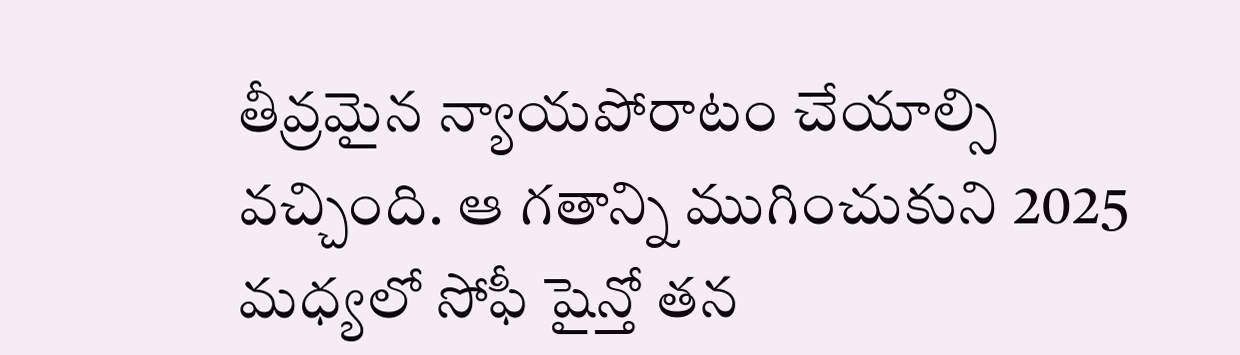తీవ్రమైన న్యాయపోరాటం చేయాల్సి వచ్చింది. ఆ గతాన్ని ముగించుకుని 2025 మధ్యలో సోఫీ షైన్తో తన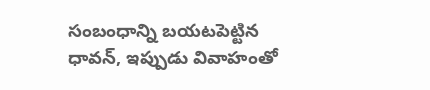సంబంధాన్ని బయటపెట్టిన ధావన్, ఇప్పుడు వివాహంతో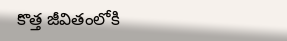కొత్త జీవితంలోకి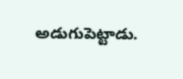అడుగుపెట్టాడు.